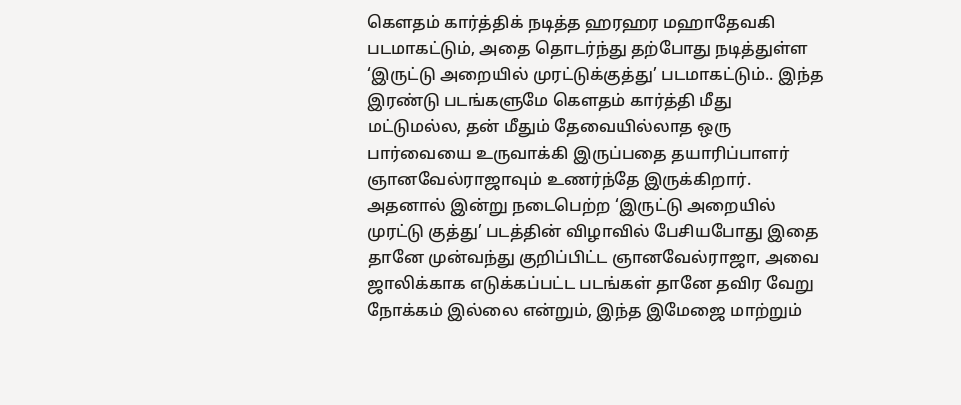கௌதம் கார்த்திக் நடித்த ஹரஹர மஹாதேவகி படமாகட்டும், அதை தொடர்ந்து தற்போது நடித்துள்ள ‘இருட்டு அறையில் முரட்டுக்குத்து’ படமாகட்டும்.. இந்த இரண்டு படங்களுமே கௌதம் கார்த்தி மீது மட்டுமல்ல, தன் மீதும் தேவையில்லாத ஒரு பார்வையை உருவாக்கி இருப்பதை தயாரிப்பாளர் ஞானவேல்ராஜாவும் உணர்ந்தே இருக்கிறார்.
அதனால் இன்று நடைபெற்ற ‘இருட்டு அறையில் முரட்டு குத்து’ படத்தின் விழாவில் பேசியபோது இதை தானே முன்வந்து குறிப்பிட்ட ஞானவேல்ராஜா, அவை ஜாலிக்காக எடுக்கப்பட்ட படங்கள் தானே தவிர வேறு நோக்கம் இல்லை என்றும், இந்த இமேஜை மாற்றும்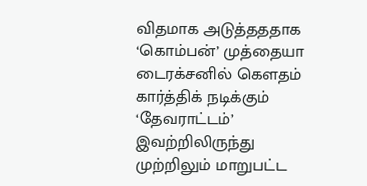விதமாக அடுத்தததாக ‘கொம்பன்’ முத்தையா டைரக்சனில் கௌதம் கார்த்திக் நடிக்கும் ‘தேவராட்டம்’ இவற்றிலிருந்து முற்றிலும் மாறுபட்ட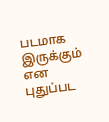படமாக இருக்கும் என புதுப்பட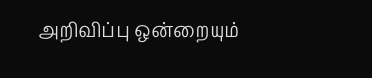அறிவிப்பு ஒன்றையும்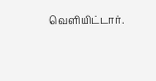வெளியிட்டார்.